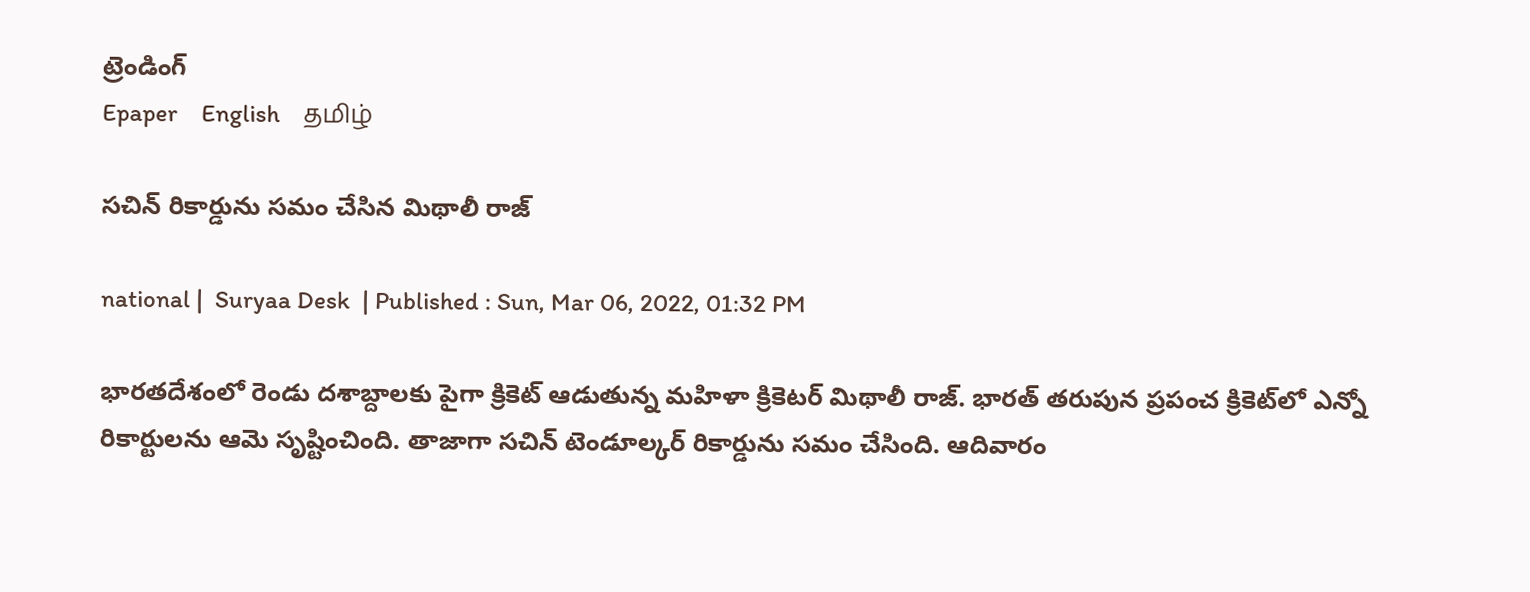ట్రెండింగ్
Epaper    English    தமிழ்

సచిన్ ‌రికార్డును సమం చేసిన మిథాలీ రాజ్

national |  Suryaa Desk  | Published : Sun, Mar 06, 2022, 01:32 PM

భారతదేశంలో రెండు దశాబ్దాలకు పైగా క్రికెట్ ఆడుతున్న మహిళా క్రికెటర్ మిథాలీ రాజ్. భారత్ తరుపున ప్రపంచ క్రికెట్‌లో ఎన్నో రికార్టులను ఆమె సృష్టించింది. తాజాగా సచిన్ టెండూల్కర్ రికార్డును సమం చేసింది. ఆదివారం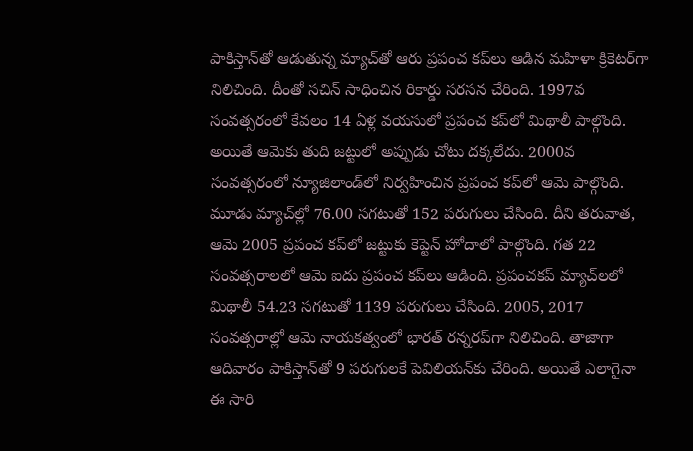పాకిస్తాన్‌తో ఆడుతున్న మ్యాచ్‌తో ఆరు ప్రపంచ కప్‌లు ఆడిన మహిళా క్రికెటర్‌గా నిలిచింది. దీంతో సచిన్ సాధించిన రికార్డు సరసన చేరింది. 1997వ సంవత్సరంలో కేవలం 14 ఏళ్ల వయసులో ప్రపంచ కప్‌లో మిథాలీ పాల్గొంది. అయితే ఆమెకు తుది జట్టులో అప్పుడు చోటు దక్కలేదు. 2000వ సంవత్సరంలో న్యూజిలాండ్‌లో నిర్వహించిన ప్రపంచ కప్‌‌లో ఆమె పాల్గొంది. మూడు మ్యాచ్‌ల్లో 76.00 సగటుతో 152 పరుగులు చేసింది. దీని తరువాత, ఆమె 2005 ప్రపంచ కప్‌లో జట్టుకు కెప్టెన్‌ హోదాలో పాల్గొంది. గత 22 సంవత్సరాలలో ఆమె ఐదు ప్రపంచ కప్‌లు ఆడింది. ప్రపంచకప్‌ మ్యాచ్‌లలో మిథాలీ 54.23 సగటుతో 1139 పరుగులు చేసింది. 2005, 2017 సంవత్సరాల్లో ఆమె నాయకత్వంలో భారత్ రన్నరప్‌గా నిలిచింది. తాజాగా ఆదివారం పాకిస్తాన్‌తో 9 పరుగులకే పెవిలియన్‌కు చేరింది. అయితే ఎలాగైనా ఈ సారి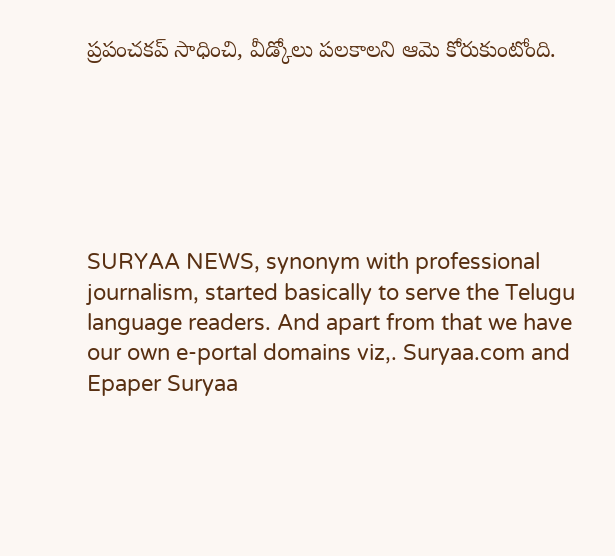ప్రపంచకప్ సాధించి, వీడ్కోలు పలకాలని ఆమె కోరుకుంటోంది.






SURYAA NEWS, synonym with professional journalism, started basically to serve the Telugu language readers. And apart from that we have our own e-portal domains viz,. Suryaa.com and Epaper Suryaa